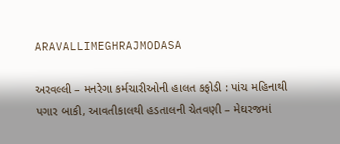ARAVALLIMEGHRAJMODASA

અરવલ્લી – મનરેગા કર્મચારીઓની હાલત કફોડી : પાંચ મહિનાથી પગાર બાકી, આવતીકાલથી હડતાલની ચેતવણી – મેઘરજમાં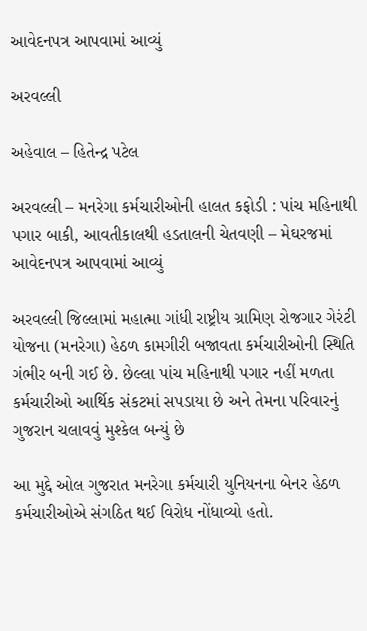આવેદનપત્ર આપવામાં આવ્યું

અરવલ્લી

અહેવાલ – હિતેન્દ્ર પટેલ

અરવલ્લી – મનરેગા કર્મચારીઓની હાલત કફોડી : પાંચ મહિનાથી પગાર બાકી, આવતીકાલથી હડતાલની ચેતવણી – મેઘરજમાં આવેદનપત્ર આપવામાં આવ્યું

અરવલ્લી જિલ્લામાં મહાત્મા ગાંધી રાષ્ટ્રીય ગ્રામિણ રોજગાર ગેરંટી યોજના (મનરેગા) હેઠળ કામગીરી બજાવતા કર્મચારીઓની સ્થિતિ ગંભીર બની ગઈ છે. છેલ્લા પાંચ મહિનાથી પગાર નહીં મળતા કર્મચારીઓ આર્થિક સંકટમાં સપડાયા છે અને તેમના પરિવારનું ગુજરાન ચલાવવું મુશ્કેલ બન્યું છે

આ મુદ્દે ઓલ ગુજરાત મનરેગા કર્મચારી યુનિયનના બેનર હેઠળ કર્મચારીઓએ સંગઠિત થઈ વિરોધ નોંધાવ્યો હતો.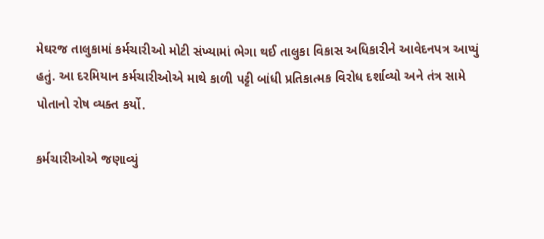મેઘરજ તાલુકામાં કર્મચારીઓ મોટી સંખ્યામાં ભેગા થઈ તાલુકા વિકાસ અધિકારીને આવેદનપત્ર આપ્યું હતું. આ દરમિયાન કર્મચારીઓએ માથે કાળી પટ્ટી બાંધી પ્રતિકાત્મક વિરોધ દર્શાવ્યો અને તંત્ર સામે પોતાનો રોષ વ્યક્ત કર્યો.

કર્મચારીઓએ જણાવ્યું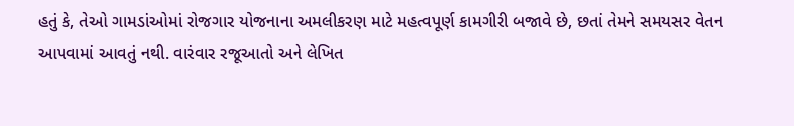હતું કે, તેઓ ગામડાંઓમાં રોજગાર યોજનાના અમલીકરણ માટે મહત્વપૂર્ણ કામગીરી બજાવે છે, છતાં તેમને સમયસર વેતન આપવામાં આવતું નથી. વારંવાર રજૂઆતો અને લેખિત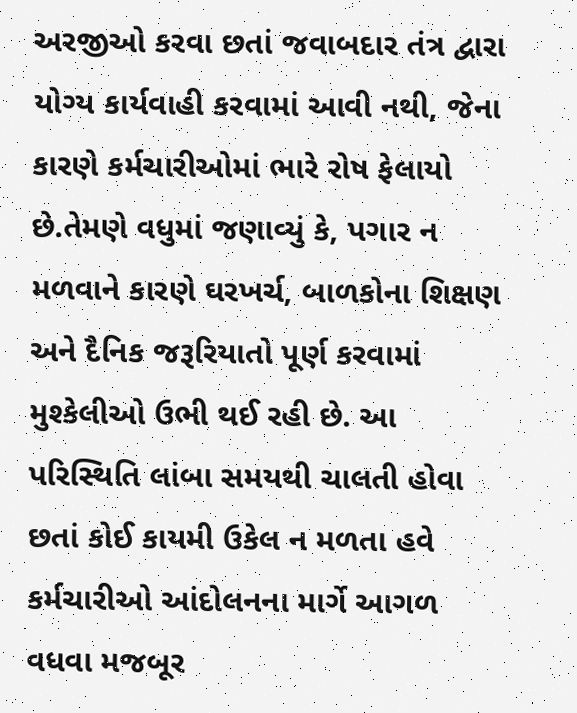અરજીઓ કરવા છતાં જવાબદાર તંત્ર દ્વારા યોગ્ય કાર્યવાહી કરવામાં આવી નથી, જેના કારણે કર્મચારીઓમાં ભારે રોષ ફેલાયો છે.તેમણે વધુમાં જણાવ્યું કે, પગાર ન મળવાને કારણે ઘરખર્ચ, બાળકોના શિક્ષણ અને દૈનિક જરૂરિયાતો પૂર્ણ કરવામાં મુશ્કેલીઓ ઉભી થઈ રહી છે. આ પરિસ્થિતિ લાંબા સમયથી ચાલતી હોવા છતાં કોઈ કાયમી ઉકેલ ન મળતા હવે કર્મચારીઓ આંદોલનના માર્ગે આગળ વધવા મજબૂર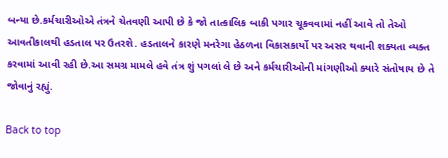બન્યા છે.કર્મચારીઓએ તંત્રને ચેતવણી આપી છે કે જો તાત્કાલિક બાકી પગાર ચૂકવવામાં નહીં આવે તો તેઓ આવતીકાલથી હડતાલ પર ઉતરશે. હડતાલને કારણે મનરેગા હેઠળના વિકાસકાર્યો પર અસર થવાની શક્યતા વ્યક્ત કરવામાં આવી રહી છે.આ સમગ્ર મામલે હવે તંત્ર શું પગલાં લે છે અને કર્મચારીઓની માંગણીઓ ક્યારે સંતોષાય છે તે જોવાનું રહ્યું.

Back to top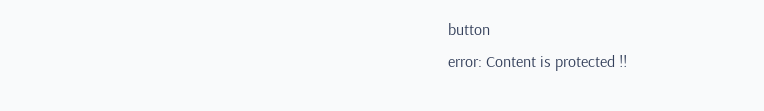button
error: Content is protected !!